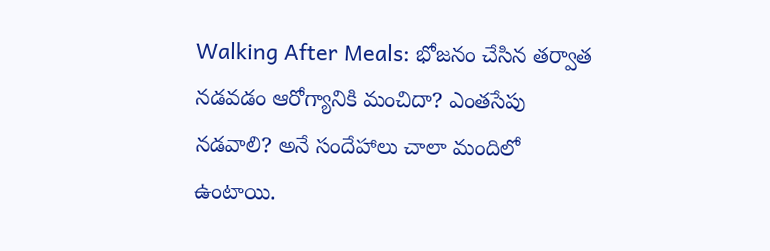Walking After Meals: భోజనం చేసిన తర్వాత నడవడం ఆరోగ్యానికి మంచిదా? ఎంతసేపు నడవాలి? అనే సందేహాలు చాలా మందిలో ఉంటాయి.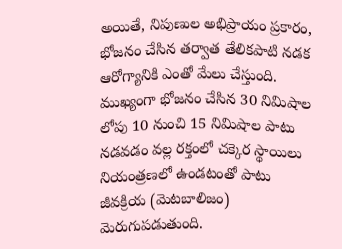అయితే, నిపుణుల అభిప్రాయం ప్రకారం, భోజనం చేసిన తర్వాత తేలికపాటి నడక ఆరోగ్యానికి ఎంతో మేలు చేస్తుంది. ముఖ్యంగా భోజనం చేసిన 30 నిమిషాల లోపు 10 నుంచి 15 నిమిషాల పాటు నడవడం వల్ల రక్తంలో చక్కెర స్థాయిలు నియంత్రణలో ఉండటంతో పాటు జీవక్రియ (మెటబాలిజం) మెరుగుపడుతుంది.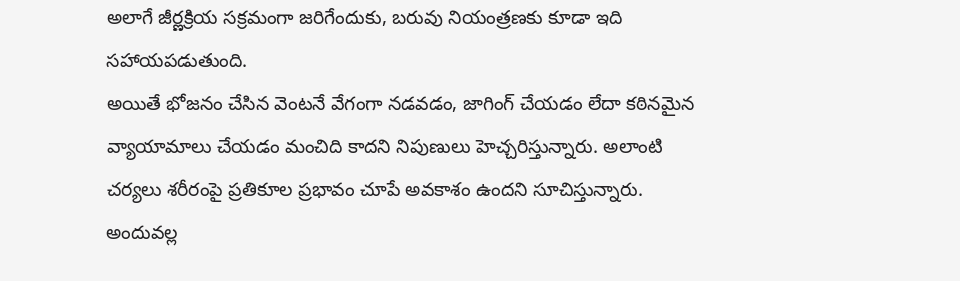అలాగే జీర్ణక్రియ సక్రమంగా జరిగేందుకు, బరువు నియంత్రణకు కూడా ఇది సహాయపడుతుంది.
అయితే భోజనం చేసిన వెంటనే వేగంగా నడవడం, జాగింగ్ చేయడం లేదా కఠినమైన వ్యాయామాలు చేయడం మంచిది కాదని నిపుణులు హెచ్చరిస్తున్నారు. అలాంటి చర్యలు శరీరంపై ప్రతికూల ప్రభావం చూపే అవకాశం ఉందని సూచిస్తున్నారు. అందువల్ల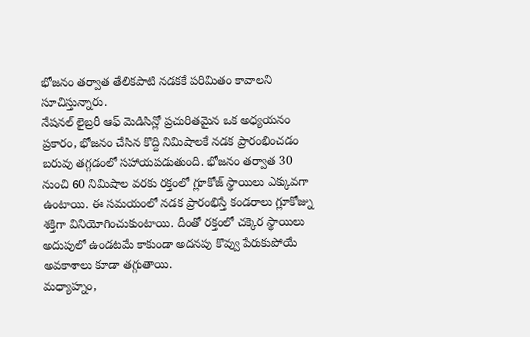భోజనం తర్వాత తేలికపాటి నడకకే పరిమితం కావాలని సూచిస్తున్నారు.
నేషనల్ లైబ్రరీ ఆఫ్ మెడిసిన్లో ప్రచురితమైన ఒక అధ్యయనం ప్రకారం, భోజనం చేసిన కొద్ది నిమిషాలకే నడక ప్రారంభించడం బరువు తగ్గడంలో సహాయపడుతుంది. భోజనం తర్వాత 30 నుంచి 60 నిమిషాల వరకు రక్తంలో గ్లూకోజ్ స్థాయిలు ఎక్కువగా ఉంటాయి. ఈ సమయంలో నడక ప్రారంభిస్తే కండరాలు గ్లూకోజ్ను శక్తిగా వినియోగించుకుంటాయి. దీంతో రక్తంలో చక్కెర స్థాయిలు అదుపులో ఉండటమే కాకుండా అదనపు కొవ్వు పేరుకుపోయే అవకాశాలు కూడా తగ్గుతాయి.
మధ్యాహ్నం,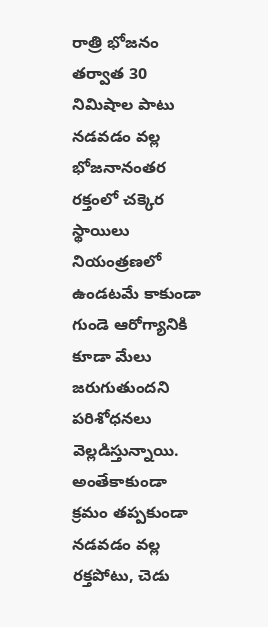రాత్రి భోజనం తర్వాత 30 నిమిషాల పాటు నడవడం వల్ల భోజనానంతర రక్తంలో చక్కెర స్థాయిలు నియంత్రణలో ఉండటమే కాకుండా గుండె ఆరోగ్యానికి కూడా మేలు జరుగుతుందని పరిశోధనలు వెల్లడిస్తున్నాయి. అంతేకాకుండా క్రమం తప్పకుండా నడవడం వల్ల రక్తపోటు, చెడు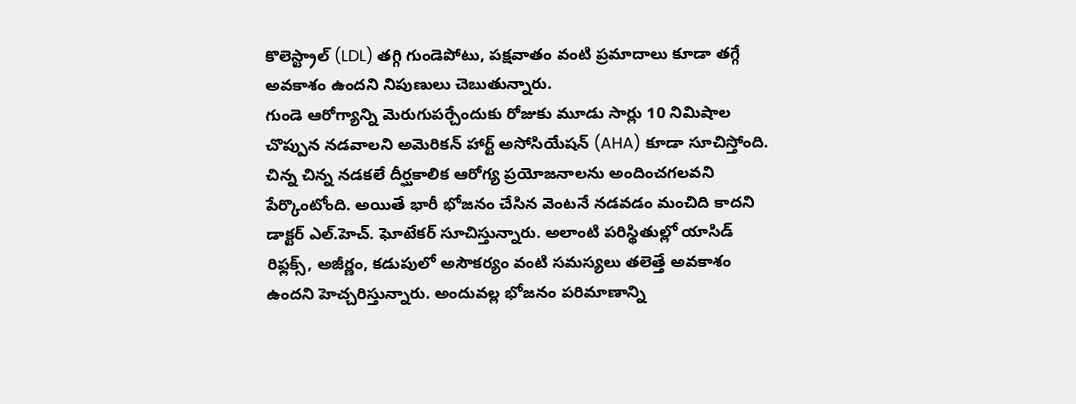కొలెస్ట్రాల్ (LDL) తగ్గి గుండెపోటు, పక్షవాతం వంటి ప్రమాదాలు కూడా తగ్గే అవకాశం ఉందని నిపుణులు చెబుతున్నారు.
గుండె ఆరోగ్యాన్ని మెరుగుపర్చేందుకు రోజుకు మూడు సార్లు 10 నిమిషాల చొప్పున నడవాలని అమెరికన్ హార్ట్ అసోసియేషన్ (AHA) కూడా సూచిస్తోంది. చిన్న చిన్న నడకలే దీర్ఘకాలిక ఆరోగ్య ప్రయోజనాలను అందించగలవని పేర్కొంటోంది. అయితే భారీ భోజనం చేసిన వెంటనే నడవడం మంచిది కాదని డాక్టర్ ఎల్.హెచ్. ఘోటేకర్ సూచిస్తున్నారు. అలాంటి పరిస్థితుల్లో యాసిడ్ రిఫ్లక్స్, అజీర్ణం, కడుపులో అసౌకర్యం వంటి సమస్యలు తలెత్తే అవకాశం ఉందని హెచ్చరిస్తున్నారు. అందువల్ల భోజనం పరిమాణాన్ని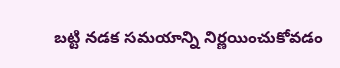బట్టి నడక సమయాన్ని నిర్ణయించుకోవడం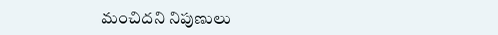మంచిదని నిపుణులు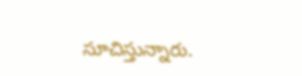సూచిస్తున్నారు.